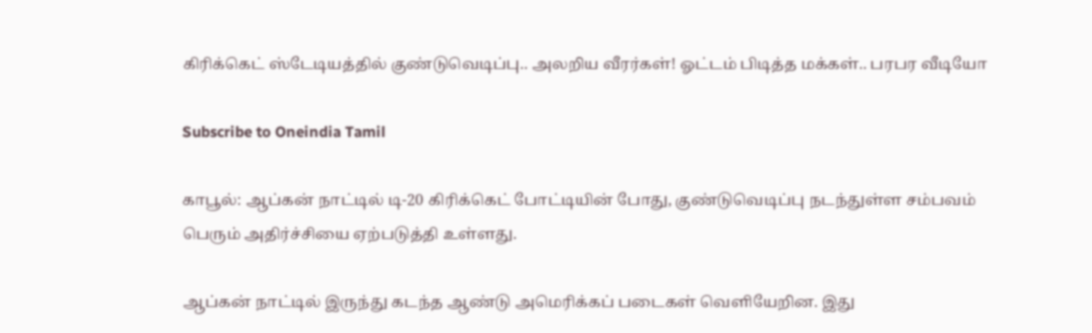கிரிக்கெட் ஸ்டேடியத்தில் குண்டுவெடிப்பு.. அலறிய வீரர்கள்! ஓட்டம் பிடித்த மக்கள்.. பரபர வீடியோ

Subscribe to Oneindia Tamil

காபூல்: ஆப்கன் நாட்டில் டி-20 கிரிக்கெட் போட்டியின் போது, குண்டுவெடிப்பு நடந்துள்ள சம்பவம் பெரும் அதிர்ச்சியை ஏற்படுத்தி உள்ளது.

ஆப்கன் நாட்டில் இருந்து கடந்த ஆண்டு அமெரிக்கப் படைகள் வெளியேறின. இது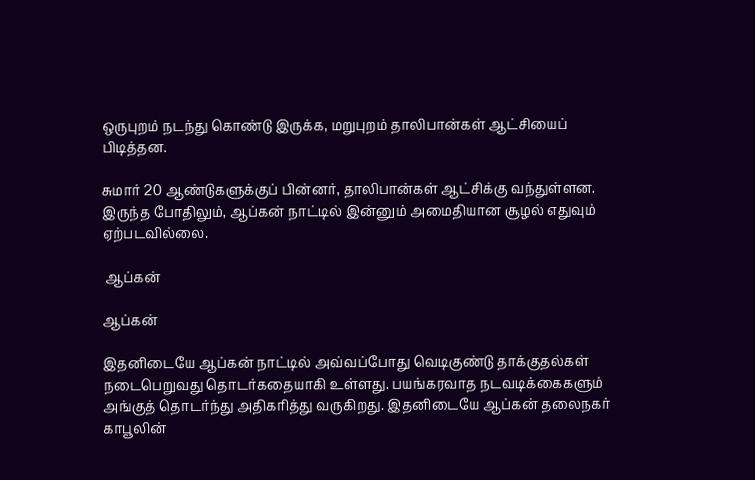ஒருபுறம் நடந்து கொண்டு இருக்க, மறுபுறம் தாலிபான்கள் ஆட்சியைப் பிடித்தன.

சுமார் 20 ஆண்டுகளுக்குப் பின்னர், தாலிபான்கள் ஆட்சிக்கு வந்துள்ளன. இருந்த போதிலும், ஆப்கன் நாட்டில் இன்னும் அமைதியான சூழல் எதுவும் ஏற்படவில்லை.

 ஆப்கன்

ஆப்கன்

இதனிடையே ஆப்கன் நாட்டில் அவ்வப்போது வெடிகுண்டு தாக்குதல்கள் நடைபெறுவது தொடர்கதையாகி உள்ளது. பயங்கரவாத நடவடிக்கைகளும் அங்குத் தொடர்ந்து அதிகரித்து வருகிறது. இதனிடையே ஆப்கன் தலைநகர் காபூலின்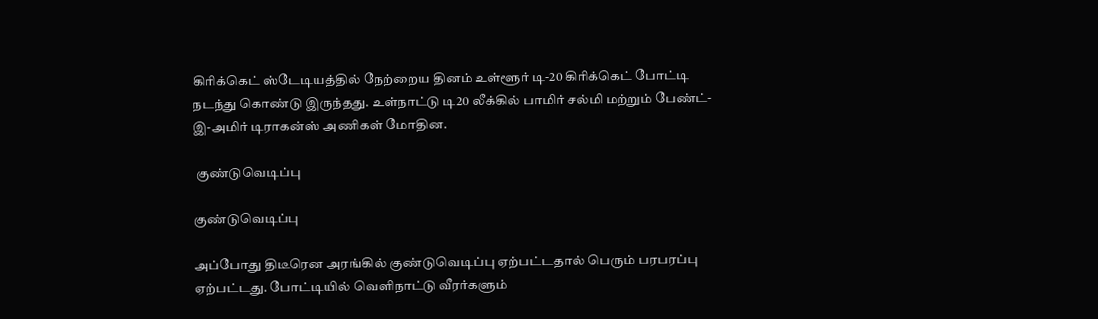கிரிக்கெட் ஸ்டேடியத்தில் நேற்றைய தினம் உள்ளூர் டி-20 கிரிக்கெட் போட்டி நடந்து கொண்டு இருந்தது. உள்நாட்டு டி20 லீக்கில் பாமிர் சல்மி மற்றும் பேண்ட்-இ-அமிர் டிராகன்ஸ் அணிகள் மோதின.

 குண்டுவெடிப்பு

குண்டுவெடிப்பு

அப்போது திடீரென அரங்கில் குண்டுவெடிப்பு ஏற்பட்டதால் பெரும் பரபரப்பு ஏற்பட்டது. போட்டியில் வெளிநாட்டு வீரர்களும்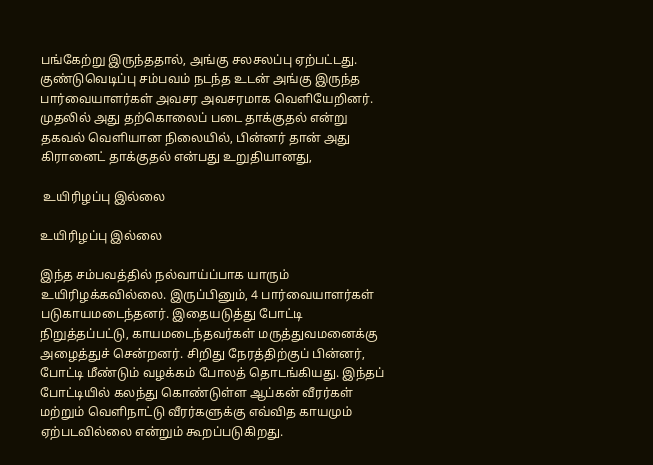பங்கேற்று இருந்ததால், அங்கு சலசலப்பு ஏற்பட்டது. குண்டுவெடிப்பு சம்பவம் நடந்த உடன் அங்கு இருந்த பார்வையாளர்கள் அவசர அவசரமாக வெளியேறினர். முதலில் அது தற்கொலைப் படை தாக்குதல் என்று தகவல் வெளியான நிலையில், பின்னர் தான் அது கிரானைட் தாக்குதல் என்பது உறுதியானது,

 உயிரிழப்பு இல்லை

உயிரிழப்பு இல்லை

இந்த சம்பவத்தில் நல்வாய்ப்பாக யாரும் உயிரிழக்கவில்லை. இருப்பினும், 4 பார்வையாளர்கள் படுகாயமடைந்தனர். இதையடுத்து போட்டி நிறுத்தப்பட்டு, காயமடைந்தவர்கள் மருத்துவமனைக்கு அழைத்துச் சென்றனர். சிறிது நேரத்திற்குப் பின்னர், போட்டி மீண்டும் வழக்கம் போலத் தொடங்கியது. இந்தப் போட்டியில் கலந்து கொண்டுள்ள ஆப்கன் வீரர்கள் மற்றும் வெளிநாட்டு வீரர்களுக்கு எவ்வித காயமும் ஏற்படவில்லை என்றும் கூறப்படுகிறது.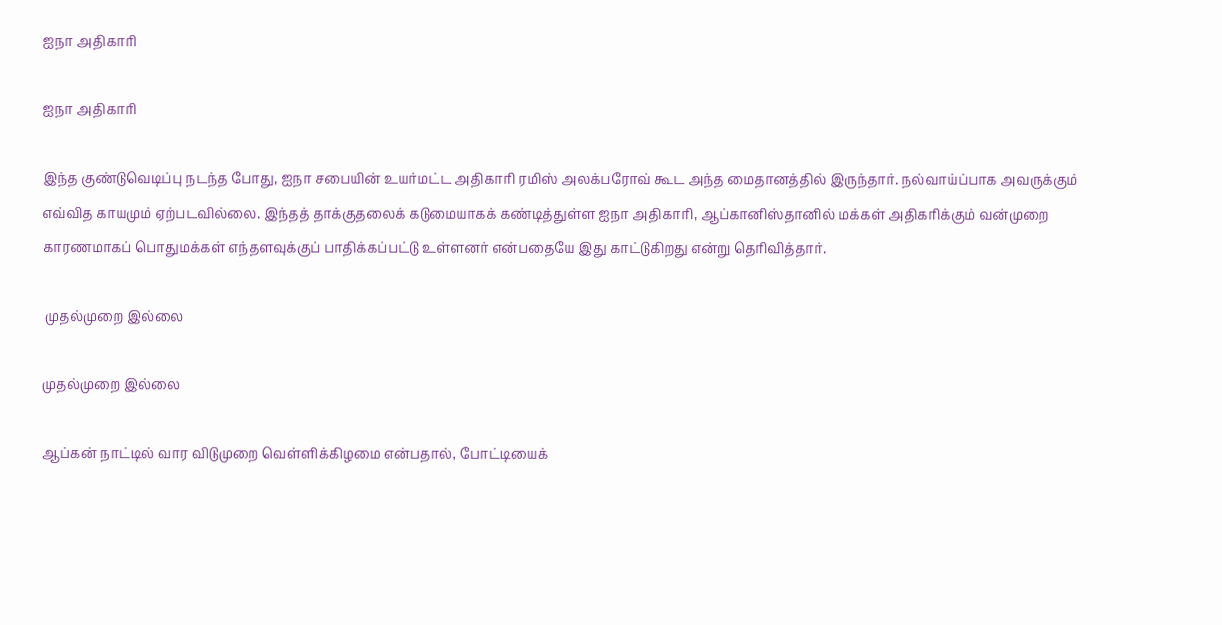ஐநா அதிகாரி

ஐநா அதிகாரி

இந்த குண்டுவெடிப்பு நடந்த போது, ஐநா சபையின் உயர்மட்ட அதிகாரி ரமிஸ் அலக்பரோவ் கூட அந்த மைதானத்தில் இருந்தார். நல்வாய்ப்பாக அவருக்கும் எவ்வித காயமும் ஏற்படவில்லை. இந்தத் தாக்குதலைக் கடுமையாகக் கண்டித்துள்ள ஐநா அதிகாரி, ஆப்கானிஸ்தானில் மக்கள் அதிகரிக்கும் வன்முறை காரணமாகப் பொதுமக்கள் எந்தளவுக்குப் பாதிக்கப்பட்டு உள்ளனர் என்பதையே இது காட்டுகிறது என்று தெரிவித்தார்.

 முதல்முறை இல்லை

முதல்முறை இல்லை

ஆப்கன் நாட்டில் வார விடுமுறை வெள்ளிக்கிழமை என்பதால், போட்டியைக்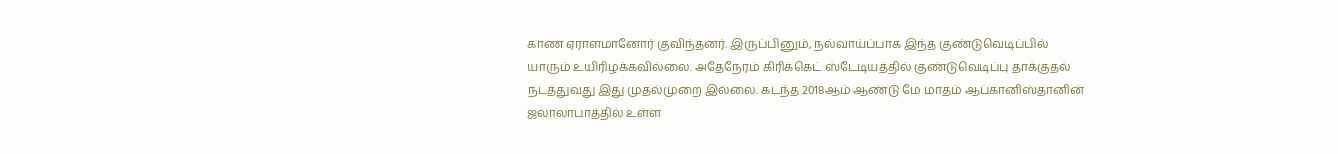காண ஏராளமானோர் குவிந்தனர். இருப்பினும், நல்வாய்ப்பாக இந்த குண்டுவெடிப்பில் யாரும் உயிரிழக்கவில்லை. அதேநேரம் கிரிக்கெட் ஸ்டேடியத்தில் குண்டுவெடிப்பு தாக்குதல் நடத்துவது இது முதல்முறை இல்லை. கடந்த 2018ஆம் ஆண்டு மே மாதம் ஆப்கானிஸ்தானின் ஜலாலாபாத்தில் உள்ள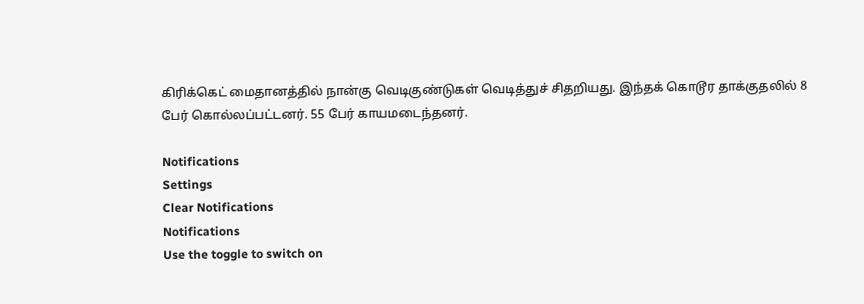கிரிக்கெட் மைதானத்தில் நான்கு வெடிகுண்டுகள் வெடித்துச் சிதறியது. இந்தக் கொடூர தாக்குதலில் 8 பேர் கொல்லப்பட்டனர். 55 பேர் காயமடைந்தனர்.

Notifications
Settings
Clear Notifications
Notifications
Use the toggle to switch on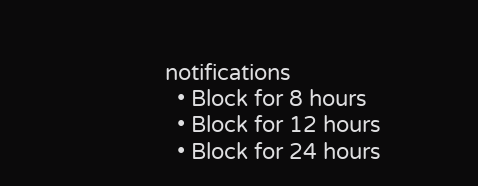notifications
  • Block for 8 hours
  • Block for 12 hours
  • Block for 24 hours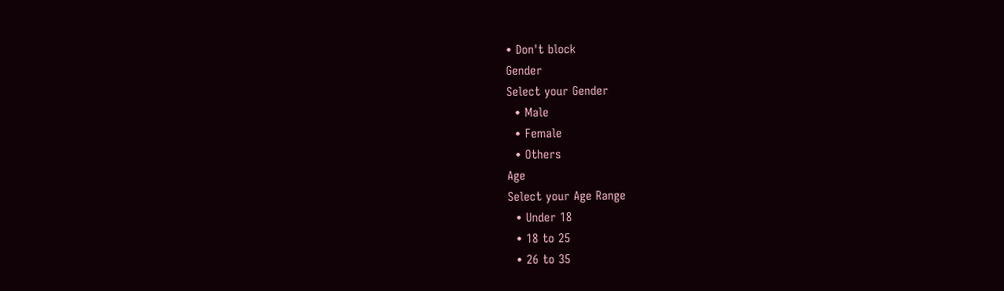• Don't block
Gender
Select your Gender
  • Male
  • Female
  • Others
Age
Select your Age Range
  • Under 18
  • 18 to 25
  • 26 to 35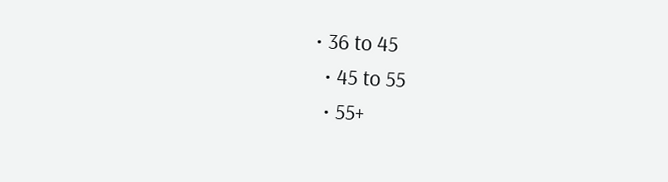• 36 to 45
  • 45 to 55
  • 55+